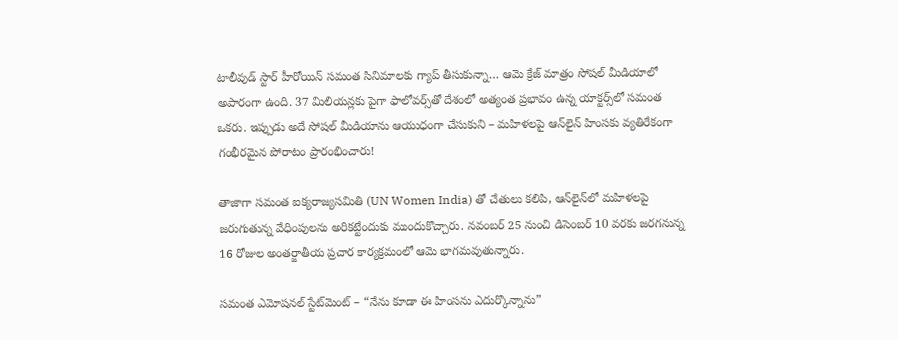టాలీవుడ్‌ స్టార్ హీరోయిన్ సమంత సినిమాలకు గ్యాప్ తీసుకున్నా… ఆమె క్రేజ్ మాత్రం సోషల్ మీడియాలో అపారంగా ఉంది. 37 మిలియన్లకు పైగా ఫాలోవర్స్‌తో దేశంలో అత్యంత ప్రభావం ఉన్న యాక్టర్స్‌లో సమంత ఒకరు. ఇప్పుడు అదే సోషల్ మీడియాను ఆయుధంగా చేసుకుని – మహిళలపై ఆన్‌లైన్‌ హింసకు వ్యతిరేకంగా గంభీరమైన పోరాటం ప్రారంభించారు!

తాజాగా సమంత ఐక్యరాజ్యసమితి (UN Women India) తో చేతులు కలిపి, ఆన్‌లైన్‌లో మహిళలపై జరుగుతున్న వేధింపులను అరికట్టేందుకు ముందుకొచ్చారు. నవంబర్‌ 25 నుంచి డిసెంబర్‌ 10 వరకు జరగనున్న 16 రోజుల అంతర్జాతీయ ప్రచార కార్యక్రమంలో ఆమె భాగమవుతున్నారు.

సమంత ఎమోషనల్ స్టేట్‌మెంట్ – “నేను కూడా ఈ హింసను ఎదుర్కొన్నాను”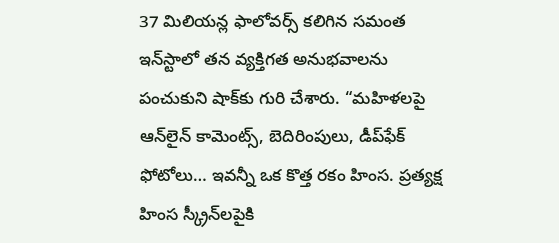37 మిలియన్ల ఫాలోవర్స్‌ కలిగిన సమంత ఇన్‌స్టాలో తన వ్యక్తిగత అనుభవాలను పంచుకుని షాక్‌కు గురి చేశారు. “మహిళలపై ఆన్‌లైన్‌ కామెంట్స్‌, బెదిరింపులు, డీప్‌ఫేక్‌ ఫోటోలు… ఇవన్నీ ఒక కొత్త రకం హింస. ప్రత్యక్ష హింస స్క్రీన్‌లపైకి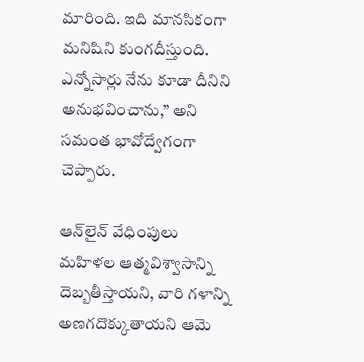మారింది. ఇది మానసికంగా మనిషిని కుంగదీస్తుంది. ఎన్నోసార్లు నేను కూడా దీనిని అనుభవించాను,” అని సమంత భావోద్వేగంగా చెప్పారు.

ఆన్‌లైన్‌ వేధింపులు మహిళల ఆత్మవిశ్వాసాన్ని దెబ్బతీస్తాయని, వారి గళాన్ని అణగదొక్కుతాయని ఆమె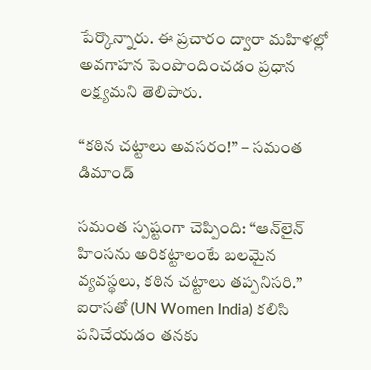పేర్కొన్నారు. ఈ ప్రచారం ద్వారా మహిళల్లో అవగాహన పెంపొందించడం ప్రధాన లక్ష్యమని తెలిపారు.

“కఠిన చట్టాలు అవసరం!” – సమంత డిమాండ్

సమంత స్పష్టంగా చెప్పింది: “ఆన్‌లైన్‌ హింసను అరికట్టాలంటే బలమైన వ్యవస్థలు, కఠిన చట్టాలు తప్పనిసరి.” ఐరాసతో (UN Women India) కలిసి పనిచేయడం తనకు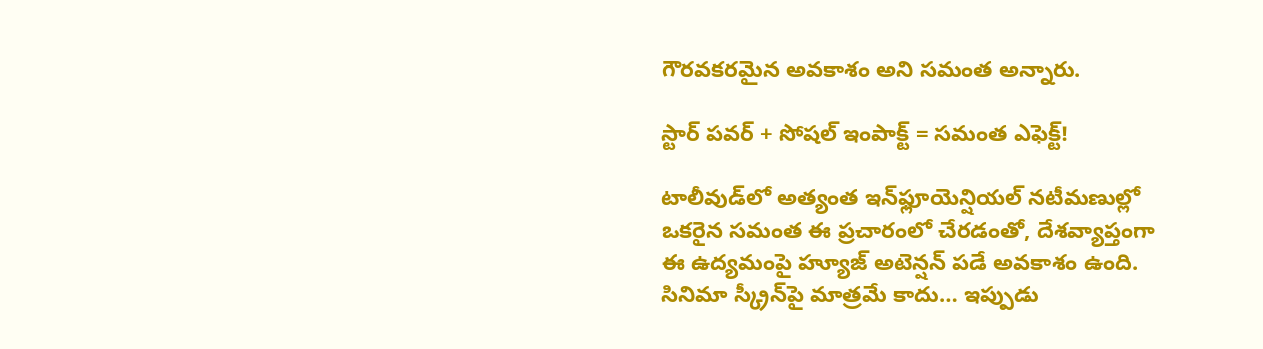గౌరవకరమైన అవకాశం అని సమంత అన్నారు.

స్టార్ పవర్ + సోషల్ ఇంపాక్ట్ = సమంత ఎఫెక్ట్!

టాలీవుడ్‌లో అత్యంత ఇన్‌ఫ్లూయెన్షియల్ నటీమణుల్లో ఒకరైన సమంత ఈ ప్రచారంలో చేరడంతో, దేశవ్యాప్తంగా ఈ ఉద్యమంపై హ్యూజ్ అటెన్షన్ పడే అవకాశం ఉంది. సినిమా స్క్రీన్‌పై మాత్రమే కాదు… ఇప్పుడు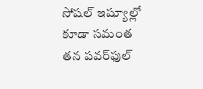సోషల్ ఇష్యూల్లో కూడా సమంత తన పవర్‌ఫుల్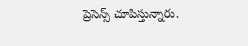ప్రెసెన్స్ చూపిస్తున్నారు.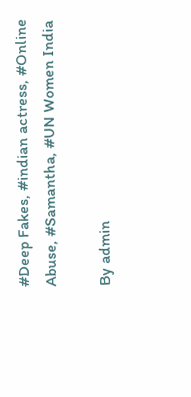#Deep Fakes, #indian actress, #Online Abuse, #Samantha, #UN Women India

By admin